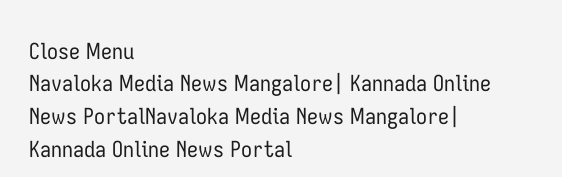Close Menu
Navaloka Media News Mangalore| Kannada Online News PortalNavaloka Media News Mangalore| Kannada Online News Portal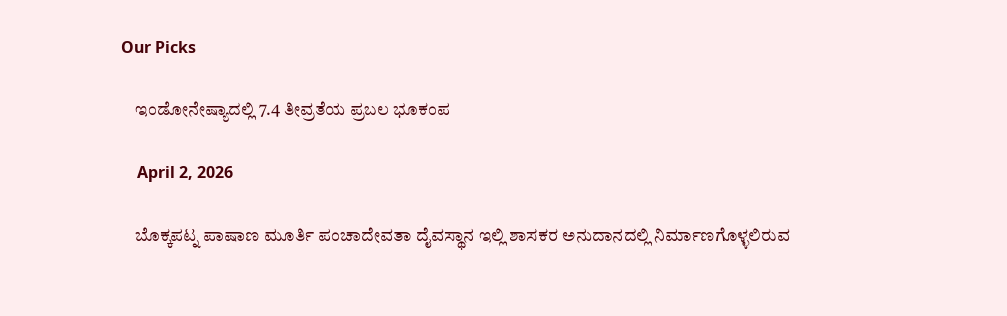Our Picks

    ಇಂಡೋನೇಷ್ಯಾದಲ್ಲಿ 7.4 ತೀವ್ರತೆಯ ಪ್ರಬಲ ಭೂಕಂಪ

    April 2, 2026

    ಬೊಕ್ಕಪಟ್ನ ಪಾಷಾಣ ಮೂರ್ತಿ ಪಂಚಾದೇವತಾ ದೈವಸ್ಥಾನ ಇಲ್ಲಿ ಶಾಸಕರ ಅನುದಾನದಲ್ಲಿ ನಿರ್ಮಾಣಗೊಳ್ಳಲಿರುವ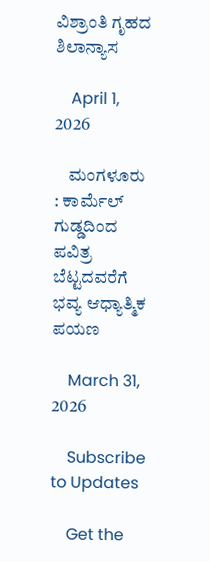ವಿಶ್ರಾಂತಿ ಗೃಹದ ಶಿಲಾನ್ಯಾಸ

    April 1, 2026

    ಮಂಗಳೂರು : ಕಾರ್ಮೆಲ್ ಗುಡ್ಡದಿಂದ ಪವಿತ್ರ ಬೆಟ್ಟದವರೆಗೆ ಭವ್ಯ ಆಧ್ಯಾತ್ಮಿಕ ಪಯಣ

    March 31, 2026

    Subscribe to Updates

    Get the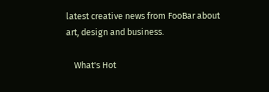latest creative news from FooBar about art, design and business.

    What's Hot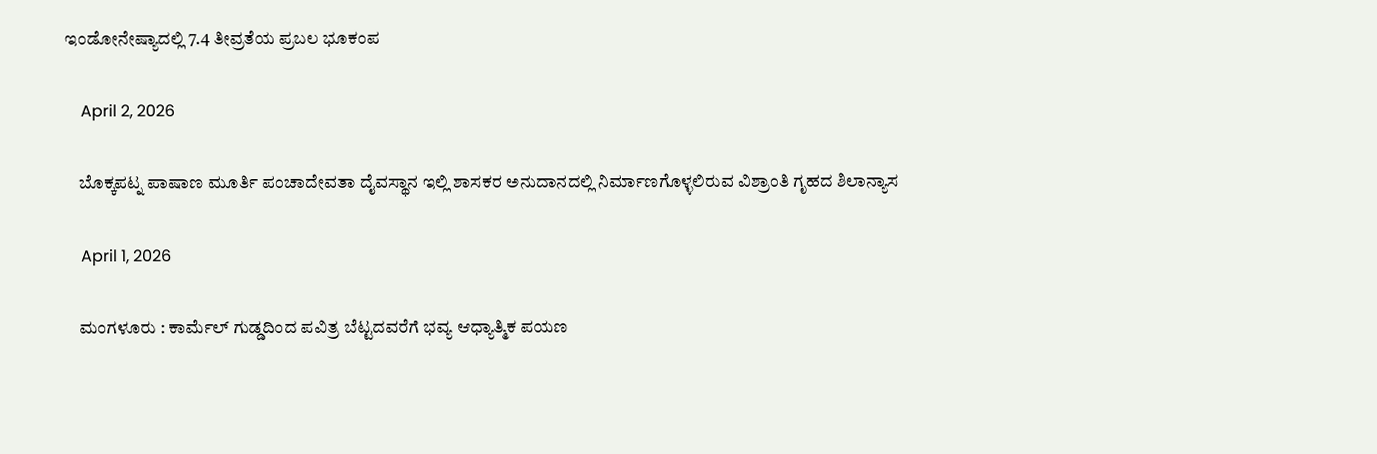ಇಂಡೋನೇಷ್ಯಾದಲ್ಲಿ 7.4 ತೀವ್ರತೆಯ ಪ್ರಬಲ ಭೂಕಂಪ

    April 2, 2026

    ಬೊಕ್ಕಪಟ್ನ ಪಾಷಾಣ ಮೂರ್ತಿ ಪಂಚಾದೇವತಾ ದೈವಸ್ಥಾನ ಇಲ್ಲಿ ಶಾಸಕರ ಅನುದಾನದಲ್ಲಿ ನಿರ್ಮಾಣಗೊಳ್ಳಲಿರುವ ವಿಶ್ರಾಂತಿ ಗೃಹದ ಶಿಲಾನ್ಯಾಸ

    April 1, 2026

    ಮಂಗಳೂರು : ಕಾರ್ಮೆಲ್ ಗುಡ್ಡದಿಂದ ಪವಿತ್ರ ಬೆಟ್ಟದವರೆಗೆ ಭವ್ಯ ಆಧ್ಯಾತ್ಮಿಕ ಪಯಣ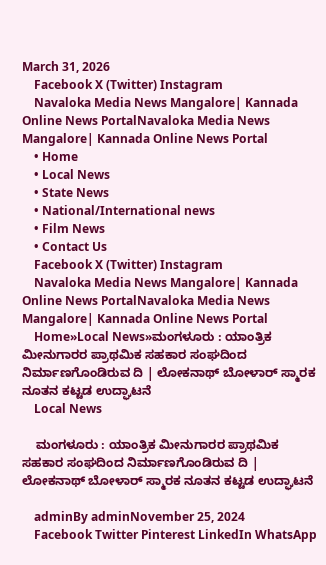March 31, 2026
    Facebook X (Twitter) Instagram
    Navaloka Media News Mangalore| Kannada Online News PortalNavaloka Media News Mangalore| Kannada Online News Portal
    • Home
    • Local News
    • State News
    • National/International news
    • Film News
    • Contact Us
    Facebook X (Twitter) Instagram
    Navaloka Media News Mangalore| Kannada Online News PortalNavaloka Media News Mangalore| Kannada Online News Portal
    Home»Local News»ಮಂಗಳೂರು : ಯಾಂತ್ರಿಕ ಮೀನುಗಾರರ ಪ್ರಾಥಮಿಕ ಸಹಕಾರ ಸಂಘದಿಂದ ನಿರ್ಮಾಣಗೊಂಡಿರುವ ದಿ | ಲೋಕನಾಥ್ ಬೋಳಾರ್ ಸ್ಮಾರಕ ನೂತನ ಕಟ್ಟಡ ಉದ್ಘಾಟನೆ
    Local News

    ಮಂಗಳೂರು : ಯಾಂತ್ರಿಕ ಮೀನುಗಾರರ ಪ್ರಾಥಮಿಕ ಸಹಕಾರ ಸಂಘದಿಂದ ನಿರ್ಮಾಣಗೊಂಡಿರುವ ದಿ | ಲೋಕನಾಥ್ ಬೋಳಾರ್ ಸ್ಮಾರಕ ನೂತನ ಕಟ್ಟಡ ಉದ್ಘಾಟನೆ

    adminBy adminNovember 25, 2024
    Facebook Twitter Pinterest LinkedIn WhatsApp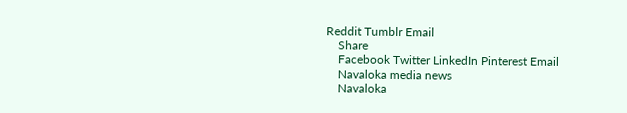Reddit Tumblr Email
    Share
    Facebook Twitter LinkedIn Pinterest Email
    Navaloka media news
    Navaloka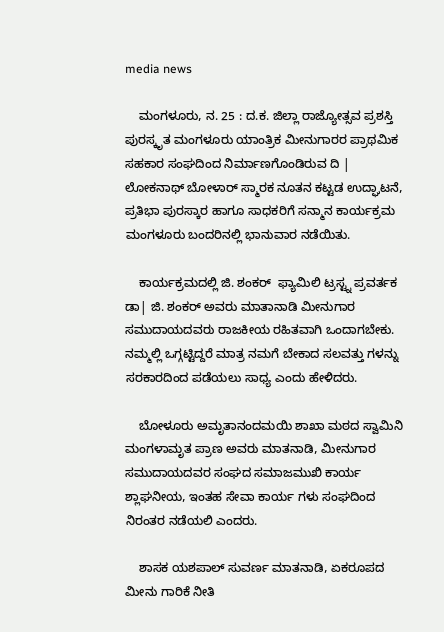media news

    ಮಂಗಳೂರು, ನ. 25 : ದ.ಕ. ಜಿಲ್ಲಾ ರಾಜ್ಯೋತ್ಸವ ಪ್ರಶಸ್ತಿ ಪುರಸ್ಕೃತ ಮಂಗಳೂರು ಯಾಂತ್ರಿಕ ಮೀನುಗಾರರ ಪ್ರಾಥಮಿಕ ಸಹಕಾರ ಸಂಘದಿಂದ ನಿರ್ಮಾಣಗೊಂಡಿರುವ ದಿ | ಲೋಕನಾಥ್ ಬೋಳಾರ್ ಸ್ಮಾರಕ ನೂತನ ಕಟ್ಟಡ ಉದ್ಘಾಟನೆ, ಪ್ರತಿಭಾ ಪುರಸ್ಕಾರ ಹಾಗೂ ಸಾಧಕರಿಗೆ ಸನ್ಮಾನ ಕಾರ್ಯಕ್ರಮ ಮಂಗಳೂರು ಬಂದರಿನಲ್ಲಿ ಭಾನುವಾರ ನಡೆಯಿತು.

    ಕಾರ್ಯಕ್ರಮದಲ್ಲಿ ಜಿ. ಶಂಕರ್  ಫ್ಯಾಮಿಲಿ ಟ್ರಸ್ಟ್ನ ಪ್ರವರ್ತಕ ಡಾ| ಜಿ. ಶಂಕರ್ ಅವರು ಮಾತಾನಾಡಿ ಮೀನುಗಾರ ಸಮುದಾಯದವರು ರಾಜಕೀಯ ರಹಿತವಾಗಿ ಒಂದಾಗಬೇಕು. ನಮ್ಮಲ್ಲಿ ಒಗ್ಗಟ್ಟಿದ್ದರೆ ಮಾತ್ರ ನಮಗೆ ಬೇಕಾದ ಸಲವತ್ತು ಗಳನ್ನು ಸರಕಾರದಿಂದ ಪಡೆಯಲು ಸಾಧ್ಯ ಎಂದು ಹೇಳಿದರು.

    ಬೋಳೂರು ಅಮೃತಾನಂದಮಯಿ ಶಾಖಾ ಮಠದ ಸ್ವಾಮಿನಿ ಮಂಗಳಾಮೃತ ಪ್ರಾಣ ಅವರು ಮಾತನಾಡಿ, ಮೀನುಗಾರ ಸಮುದಾಯದವರ ಸಂಘದ ಸಮಾಜಮುಖಿ ಕಾರ್ಯ ಶ್ಲಾಘನೀಯ, ಇಂತಹ ಸೇವಾ ಕಾರ್ಯ ಗಳು ಸಂಘದಿಂದ ನಿರಂತರ ನಡೆಯಲಿ ಎಂದರು.

    ಶಾಸಕ ಯಶಪಾಲ್ ಸುವರ್ಣ ಮಾತನಾಡಿ, ಏಕರೂಪದ ಮೀನು ಗಾರಿಕೆ ನೀತಿ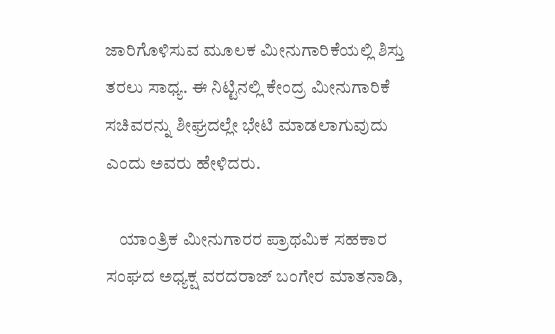ಜಾರಿಗೊಳಿಸುವ ಮೂಲಕ ಮೀನುಗಾರಿಕೆಯಲ್ಲಿ ಶಿಸ್ತು ತರಲು ಸಾಧ್ಯ. ಈ ನಿಟ್ಟಿನಲ್ಲಿ ಕೇಂದ್ರ ಮೀನುಗಾರಿಕೆ ಸಚಿವರನ್ನು ಶೀಘ್ರದಲ್ಲೇ ಭೇಟಿ ಮಾಡಲಾಗುವುದು ಎಂದು ಅವರು ಹೇಳಿದರು.

    ಯಾಂತ್ರಿಕ ಮೀನುಗಾರರ ಪ್ರಾಥಮಿಕ ಸಹಕಾರ ಸಂಘದ ಅಧ್ಯಕ್ಷ ವರದರಾಜ್ ಬಂಗೇರ ಮಾತನಾಡಿ,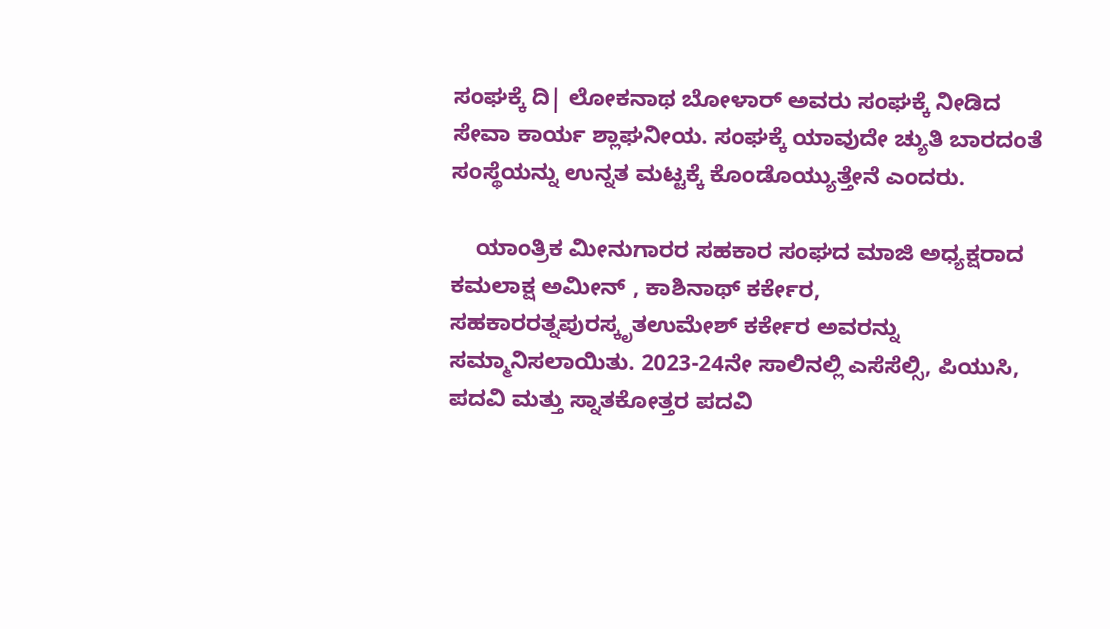ಸಂಘಕ್ಕೆ ದಿ| ಲೋಕನಾಥ ಬೋಳಾರ್ ಅವರು ಸಂಘಕ್ಕೆ ನೀಡಿದ ಸೇವಾ ಕಾರ್ಯ ಶ್ಲಾಘನೀಯ. ಸಂಘಕ್ಕೆ ಯಾವುದೇ ಚ್ಯುತಿ ಬಾರದಂತೆ ಸಂಸ್ಥೆಯನ್ನು ಉನ್ನತ ಮಟ್ಟಕ್ಕೆ ಕೊಂಡೊಯ್ಯುತ್ತೇನೆ ಎಂದರು.

    ಯಾಂತ್ರಿಕ ಮೀನುಗಾರರ ಸಹಕಾರ ಸಂಘದ ಮಾಜಿ ಅಧ್ಯಕ್ಷರಾದ ಕಮಲಾಕ್ಷ ಅಮೀನ್ , ಕಾಶಿನಾಥ್ ಕರ್ಕೇರ, ಸಹಕಾರರತ್ನಪುರಸ್ಕೃತಉಮೇಶ್ ಕರ್ಕೇರ ಅವರನ್ನು ಸಮ್ಮಾನಿಸಲಾಯಿತು. 2023-24ನೇ ಸಾಲಿನಲ್ಲಿ ಎಸೆಸೆಲ್ಸಿ, ಪಿಯುಸಿ, ಪದವಿ ಮತ್ತು ಸ್ನಾತಕೋತ್ತರ ಪದವಿ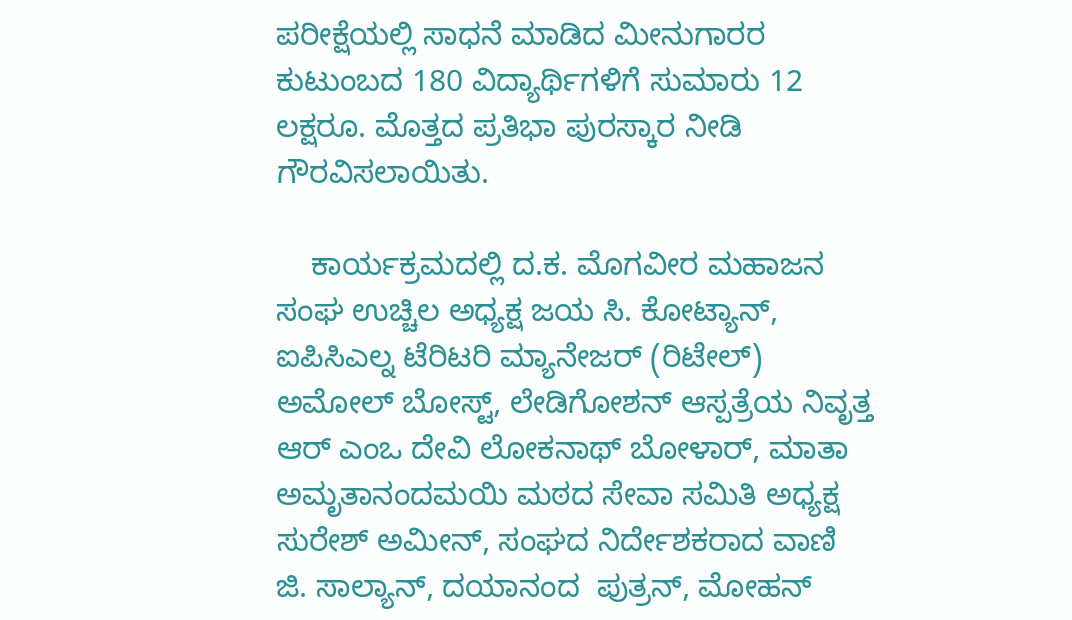ಪರೀಕ್ಷೆಯಲ್ಲಿ ಸಾಧನೆ ಮಾಡಿದ ಮೀನುಗಾರರ ಕುಟುಂಬದ 180 ವಿದ್ಯಾರ್ಥಿಗಳಿಗೆ ಸುಮಾರು 12 ಲಕ್ಷರೂ. ಮೊತ್ತದ ಪ್ರತಿಭಾ ಪುರಸ್ಕಾರ ನೀಡಿ ಗೌರವಿಸಲಾಯಿತು.

    ಕಾರ್ಯಕ್ರಮದಲ್ಲಿ ದ.ಕ. ಮೊಗವೀರ ಮಹಾಜನ ಸಂಘ ಉಚ್ಚಿಲ ಅಧ್ಯಕ್ಷ ಜಯ ಸಿ. ಕೋಟ್ಯಾನ್, ಐಪಿಸಿಎಲ್ನ ಟೆರಿಟರಿ ಮ್ಯಾನೇಜರ್ (ರಿಟೇಲ್) ಅಮೋಲ್ ಬೋಸ್ಟ್, ಲೇಡಿಗೋಶನ್ ಆಸ್ಪತ್ರೆಯ ನಿವೃತ್ತ ಆರ್ ಎಂಒ ದೇವಿ ಲೋಕನಾಥ್ ಬೋಳಾರ್, ಮಾತಾ ಅಮೃತಾನಂದಮಯಿ ಮಠದ ಸೇವಾ ಸಮಿತಿ ಅಧ್ಯಕ್ಷ ಸುರೇಶ್ ಅಮೀನ್, ಸಂಘದ ನಿರ್ದೇಶಕರಾದ ವಾಣಿ ಜಿ. ಸಾಲ್ಯಾನ್, ದಯಾನಂದ  ಪುತ್ರನ್, ಮೋಹನ್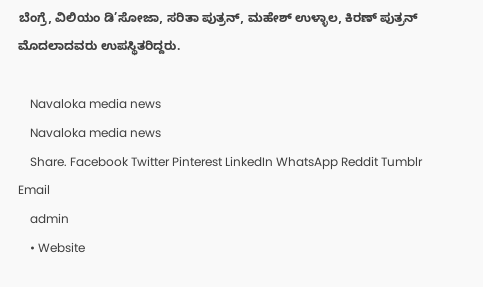ಬೆಂಗ್ರೆ, ವಿಲಿಯಂ ಡಿ’ಸೋಜಾ, ಸರಿತಾ ಪುತ್ರನ್, ಮಹೇಶ್ ಉಳ್ಳಾಲ, ಕಿರಣ್ ಪುತ್ರನ್ ಮೊದಲಾದವರು ಉಪಸ್ಥಿತರಿದ್ದರು.

    Navaloka media news
    Navaloka media news
    Share. Facebook Twitter Pinterest LinkedIn WhatsApp Reddit Tumblr Email
    admin
    • Website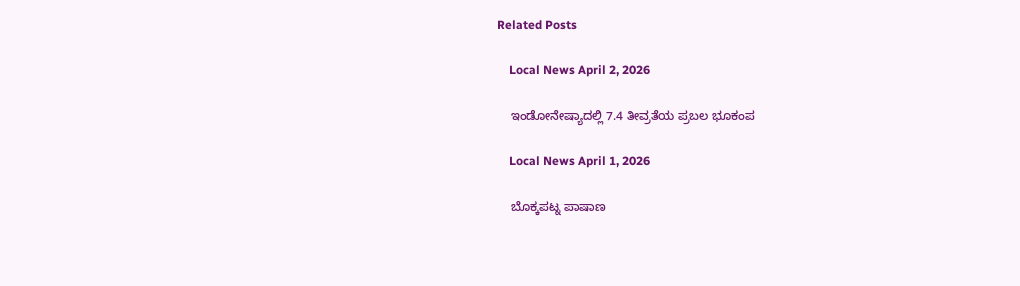Related Posts

    Local News April 2, 2026

    ಇಂಡೋನೇಷ್ಯಾದಲ್ಲಿ 7.4 ತೀವ್ರತೆಯ ಪ್ರಬಲ ಭೂಕಂಪ

    Local News April 1, 2026

    ಬೊಕ್ಕಪಟ್ನ ಪಾಷಾಣ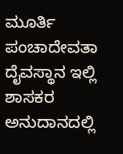ಮೂರ್ತಿ ಪಂಚಾದೇವತಾ ದೈವಸ್ಥಾನ ಇಲ್ಲಿ ಶಾಸಕರ ಅನುದಾನದಲ್ಲಿ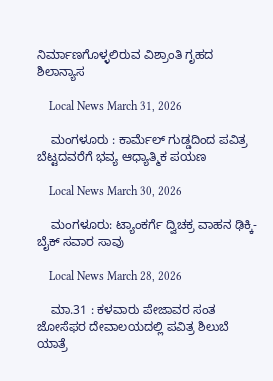ನಿರ್ಮಾಣಗೊಳ್ಳಲಿರುವ ವಿಶ್ರಾಂತಿ ಗೃಹದ ಶಿಲಾನ್ಯಾಸ

    Local News March 31, 2026

    ಮಂಗಳೂರು : ಕಾರ್ಮೆಲ್ ಗುಡ್ಡದಿಂದ ಪವಿತ್ರ ಬೆಟ್ಟದವರೆಗೆ ಭವ್ಯ ಆಧ್ಯಾತ್ಮಿಕ ಪಯಣ

    Local News March 30, 2026

    ಮಂಗಳೂರು: ಟ್ಯಾಂಕರ್ಗೆ ದ್ವಿಚಕ್ರ ವಾಹನ ಢಿಕ್ಕಿ- ಬೈಕ್ ಸವಾರ ಸಾವು

    Local News March 28, 2026

    ಮಾ.31 : ಕಳವಾರು ಪೇಜಾವರ ಸಂತ ಜೋಸೆಫರ ದೇವಾಲಯದಲ್ಲಿ ಪವಿತ್ರ ಶಿಲುಬೆ ಯಾತ್ರೆ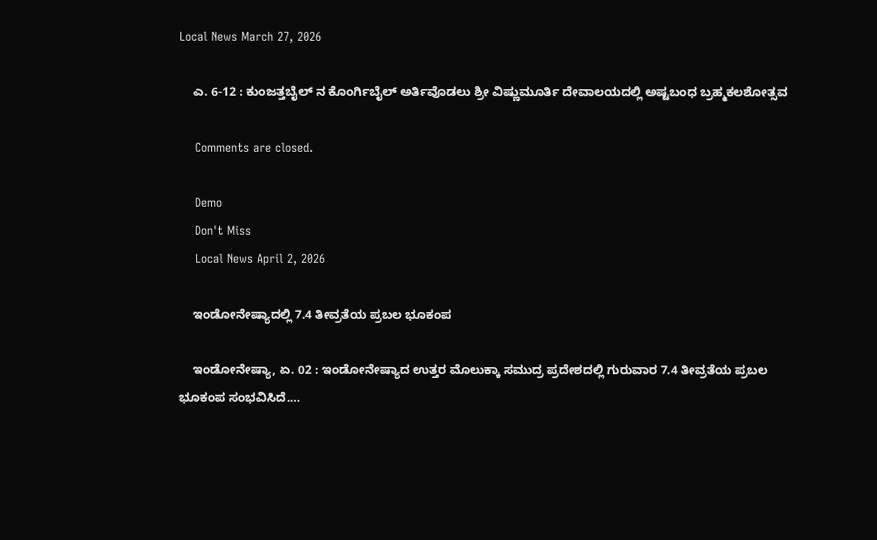Local News March 27, 2026

    ಎ. 6-12 : ಕುಂಜತ್ತಬೈಲ್ ನ ಕೊಂರ್ಗಿಬೈಲ್ ಅರ್ತಿವೊಡಲು ಶ್ರೀ ವಿಷ್ಣುಮೂರ್ತಿ ದೇವಾಲಯದಲ್ಲಿ ಅಷ್ಟಬಂಧ ಬ್ರಹ್ಮಕಲಶೋತ್ಸವ

    Comments are closed.

    Demo
    Don't Miss
    Local News April 2, 2026

    ಇಂಡೋನೇಷ್ಯಾದಲ್ಲಿ 7.4 ತೀವ್ರತೆಯ ಪ್ರಬಲ ಭೂಕಂಪ

    ಇಂಡೋನೇಷ್ಯಾ, ಏ. 02 : ಇಂಡೋನೇಷ್ಯಾದ ಉತ್ತರ ಮೊಲುಕ್ಕಾ ಸಮುದ್ರ ಪ್ರದೇಶದಲ್ಲಿ ಗುರುವಾರ 7.4 ತೀವ್ರತೆಯ ಪ್ರಬಲ ಭೂಕಂಪ ಸಂಭವಿಸಿದೆ.…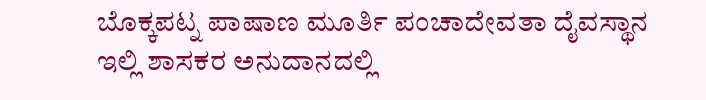ಬೊಕ್ಕಪಟ್ನ ಪಾಷಾಣ ಮೂರ್ತಿ ಪಂಚಾದೇವತಾ ದೈವಸ್ಥಾನ ಇಲ್ಲಿ ಶಾಸಕರ ಅನುದಾನದಲ್ಲಿ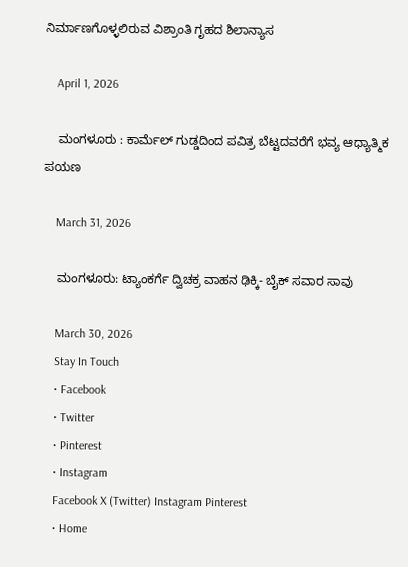ನಿರ್ಮಾಣಗೊಳ್ಳಲಿರುವ ವಿಶ್ರಾಂತಿ ಗೃಹದ ಶಿಲಾನ್ಯಾಸ

    April 1, 2026

    ಮಂಗಳೂರು : ಕಾರ್ಮೆಲ್ ಗುಡ್ಡದಿಂದ ಪವಿತ್ರ ಬೆಟ್ಟದವರೆಗೆ ಭವ್ಯ ಆಧ್ಯಾತ್ಮಿಕ ಪಯಣ

    March 31, 2026

    ಮಂಗಳೂರು: ಟ್ಯಾಂಕರ್ಗೆ ದ್ವಿಚಕ್ರ ವಾಹನ ಢಿಕ್ಕಿ- ಬೈಕ್ ಸವಾರ ಸಾವು

    March 30, 2026
    Stay In Touch
    • Facebook
    • Twitter
    • Pinterest
    • Instagram
    Facebook X (Twitter) Instagram Pinterest
    • Home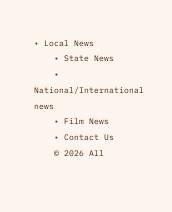• Local News
    • State News
    • National/International news
    • Film News
    • Contact Us
    © 2026 All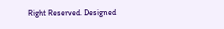Right Reserved. Designed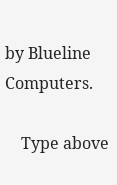by Blueline Computers.

    Type above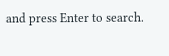and press Enter to search.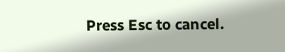Press Esc to cancel.